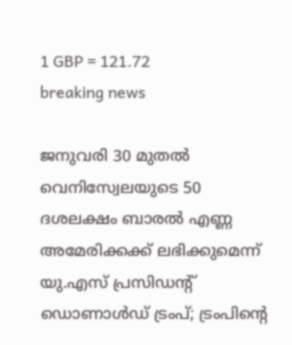1 GBP = 121.72
breaking news

ജനുവരി 30 മുതൽ വെനിസ്വേലയുടെ 50 ദശലക്ഷം ബാരൽ എണ്ണ അമേരിക്കക്ക് ലഭിക്കുമെന്ന് യു.എസ് പ്രസിഡന്റ് ഡൊണാൾഡ് ട്രംപ്; ട്രംപിന്റെ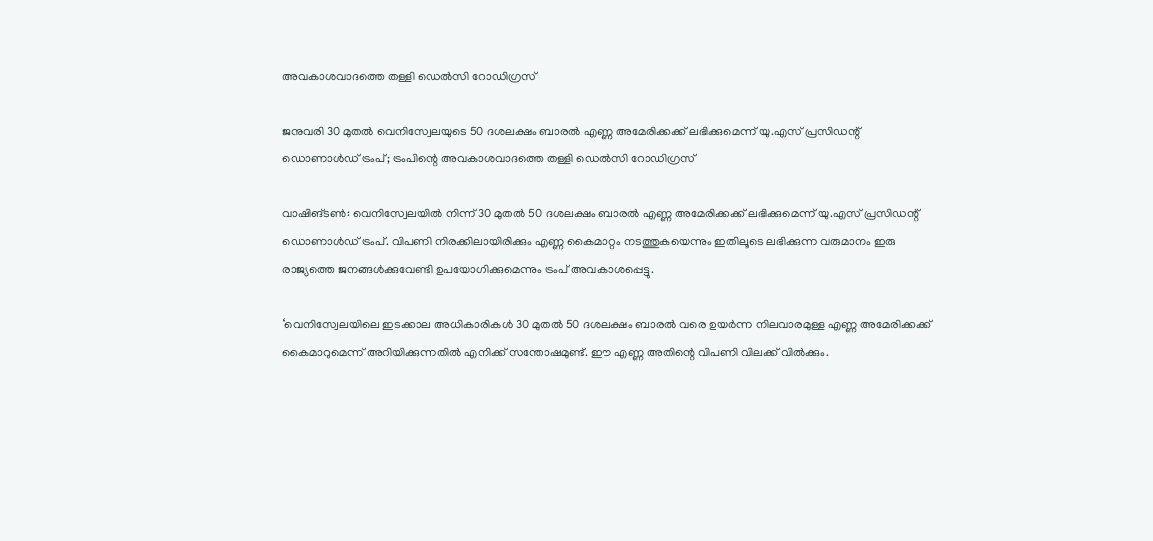അവകാശവാദത്തെ തള്ളി ഡെൽസി റോഡിഗ്രസ്

ജനുവരി 30 മുതൽ വെനിസ്വേലയുടെ 50 ദശലക്ഷം ബാരൽ എണ്ണ അമേരിക്കക്ക് ലഭിക്കുമെന്ന് യു.എസ് പ്രസിഡന്റ് ഡൊണാൾഡ് ട്രംപ്; ട്രംപിന്റെ അവകാശവാദത്തെ തള്ളി ഡെൽസി റോഡിഗ്രസ്

വാഷിങ്ടൺ: വെനിസ്വേലയിൽ നിന്ന് 30 മുതൽ 50 ദശലക്ഷം ബാരൽ എണ്ണ അമേരിക്കക്ക് ലഭിക്കുമെന്ന് യു.എസ് പ്രസിഡന്റ് ഡൊണാൾഡ് ട്രംപ്. വിപണി നിരക്കിലായിരിക്കും എണ്ണ കൈമാറ്റം നടത്തുകയെന്നും ഇതിലൂടെ ലഭിക്കുന്ന വരുമാനം ഇരു രാജ്യത്തെ ജനങ്ങൾക്കുവേണ്ടി ഉപയോഗിക്കുമെന്നും ട്രംപ് അവകാശപ്പെട്ടു.

‘വെനിസ്വേലയിലെ ഇടക്കാല അധികാരികൾ 30 മുതൽ 50 ദശലക്ഷം ബാരൽ വരെ ഉയർന്ന നിലവാരമുള്ള എണ്ണ അമേരിക്കക്ക് കൈമാറുമെന്ന് അറിയിക്കുന്നതിൽ എനിക്ക് സന്തോഷമുണ്ട്. ഈ എണ്ണ അതിന്റെ വിപണി വിലക്ക് വിൽക്കും.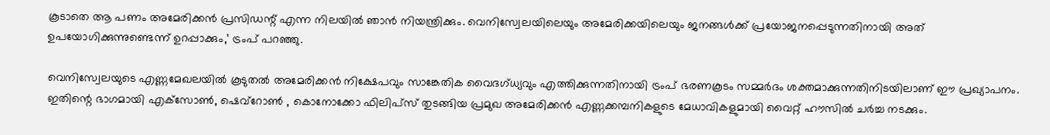കൂടാതെ ആ പണം അമേരിക്കൻ പ്രസിഡന്റ് എന്ന നിലയിൽ ഞാൻ നിയന്ത്രിക്കും. വെനിസ്വേലയിലെയും അമേരിക്കയിലെയും ജനങ്ങൾക്ക് പ്രയോജനപ്പെടുന്നതിനായി അത് ഉപയോഗിക്കുന്നുണ്ടെന്ന് ഉറപ്പാക്കും,’ ട്രംപ് പറഞ്ഞു.

വെനിസ്വേലയുടെ എണ്ണമേഖലയിൽ കൂടുതൽ അമേരിക്കൻ നിക്ഷേപവും സാങ്കേതിക വൈദഗ്ധ്യവും എത്തിക്കുന്നതിനായി ട്രംപ് ഭരണകൂടം സമ്മർദം ശക്തമാക്കുന്നതിനിടയിലാണ് ഈ പ്രഖ്യാപനം. ഇതിന്റെ ഭാഗമായി എക്‌സോൺ, ഷെവ്‌റോൺ , കൊനോക്കോ ഫിലിപ്‌സ് തുടങ്ങിയ പ്രമുഖ അമേരിക്കൻ എണ്ണക്കമ്പനികളുടെ മേധാവികളുമായി വൈറ്റ് ഹൗസിൽ ചർച്ച നടക്കും.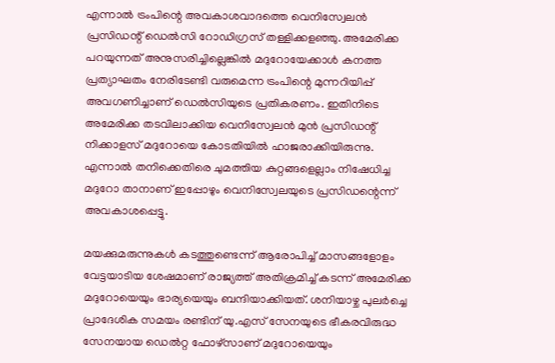എന്നാൽ ട്രംപിന്റെ അവകാശവാദത്തെ വെനിസ്വേലൻ പ്രസിഡന്റ് ഡെൽസി റോഡിഗ്രസ് തള്ളിക്കളഞ്ഞു. അമേരിക്ക പറയുന്നത് അനുസരിച്ചില്ലെങ്കിൽ മദുറോയേക്കാൾ കനത്ത പ്രത്യാഘതം നേരിടേണ്ടി വരുമെന്ന ട്രംപിന്റെ മുന്നറിയിപ്പ് അവഗണിച്ചാണ് ഡെൽസിയുടെ പ്രതികരണം. ഇതിനിടെ അമേരിക്ക തടവിലാക്കിയ വെനിസ്വേലൻ മുൻ പ്രസിഡന്റ് നിക്കാളസ് മദുറോയെ കോടതിയിൽ ഹാജരാക്കിയിരുന്നു. എന്നാൽ തനിക്കെതിരെ ചുമത്തിയ കുറ്റങ്ങളെല്ലാം നിഷേധിച്ച മദുറോ താനാണ് ഇപ്പോഴും വെനിസ്വേലയുടെ പ്രസിഡന്റെന്ന് അവകാശപ്പെട്ടു.

മയക്കുമരുന്നുകള്‍ കടത്തുണ്ടെന്ന് ആരോപിച്ച് മാസങ്ങളോളം വേട്ടയാടിയ ശേഷമാണ് രാജ്യത്ത് അതിക്രമിച്ച് കടന്ന് അമേരിക്ക മദുറോയെയും ഭാര്യയെയും ബന്ദിയാക്കിയത്. ശനിയാഴ്ച പുലര്‍ച്ചെ പ്രാദേശിക സമയം രണ്ടിന് യു.എസ് സേനയുടെ ഭീകരവിരുദ്ധ സേനയായ ഡെല്‍റ്റ ഫോഴ്‌സാണ് മദുറോയെയും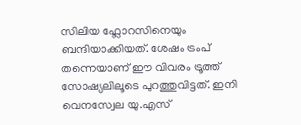സിലിയ ഫ്ലോറസിനെയും ബന്ദിയാക്കിയത്. ശേഷം ട്രംപ് തന്നെയാണ് ഈ വിവരം ട്രൂത്ത് സോഷ്യലിലൂടെ പുറത്തുവിട്ടത്. ഇനി വെനസ്വേല യു.എസ്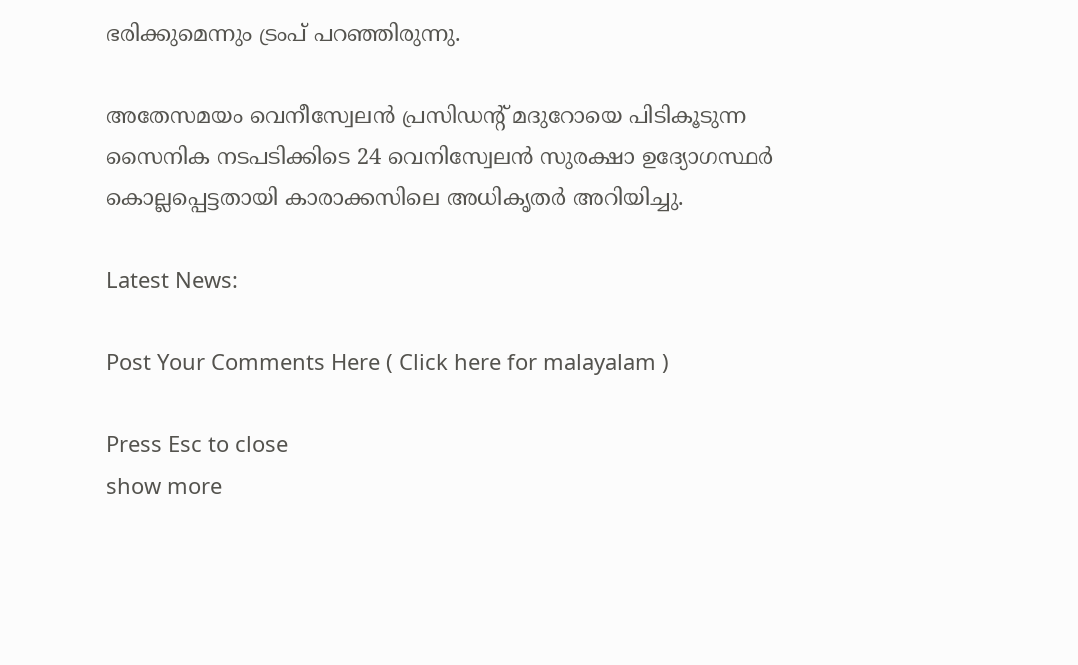ഭരിക്കുമെന്നും ട്രംപ് പറഞ്ഞിരുന്നു.

അതേസമയം വെനീസ്വേലൻ പ്രസിഡന്റ് മദുറോയെ പിടികൂടുന്ന സൈനിക നടപടിക്കിടെ 24 വെനിസ്വേലൻ സുരക്ഷാ ഉദ്യോഗസ്ഥർ കൊല്ലപ്പെട്ടതായി കാരാക്കസിലെ അധികൃതർ അറിയിച്ചു.

Latest News:

Post Your Comments Here ( Click here for malayalam )

Press Esc to close
show more